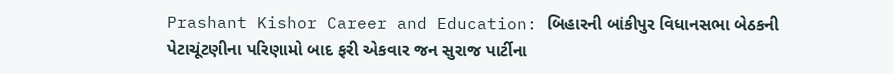Prashant Kishor Career and Education: બિહારની બાંકીપુર વિધાનસભા બેઠકની પેટાચૂંટણીના પરિણામો બાદ ફરી એકવાર જન સુરાજ પાર્ટીના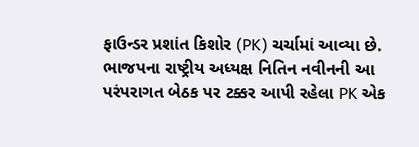ફાઉન્ડર પ્રશાંત કિશોર (PK) ચર્ચામાં આવ્યા છે. ભાજપના રાષ્ટ્રીય અધ્યક્ષ નિતિન નવીનની આ પરંપરાગત બેઠક પર ટક્કર આપી રહેલા PK એક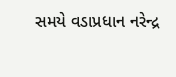સમયે વડાપ્રધાન નરેન્દ્ર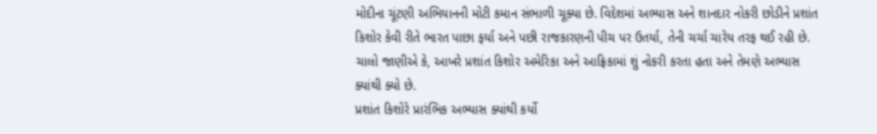મોદીના ચૂંટણી અભિયાનની મોટી કમાન સંભાળી ચૂક્યા છે. વિદેશમાં અભ્યાસ અને શાનદાર નોકરી છોડીને પ્રશાંત કિશોર કેવી રીતે ભારત પાછા ફર્યા અને પછી રાજકારણની પીચ પર ઉતર્યા, તેની ચર્ચા ચારેય તરફ થઈ રહી છે. ચાલો જાણીએ કે, આખરે પ્રશાંત કિશોર અમેરિકા અને આફ્રિકામાં શું નોકરી કરતા હતા અને તેમણે અભ્યાસ ક્યાંથી ક્યો છે.
પ્રશાંત કિશોરે પ્રારંભિક અભ્યાસ ક્યાંથી કર્યો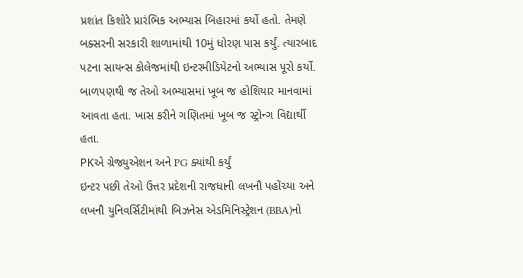પ્રશાંત કિશોરે પ્રારંભિક અભ્યાસ બિહારમાં કર્યો હતો. તેમણે બક્સરની સરકારી શાળામાંથી 10મું ધોરણ પાસ કર્યું. ત્યારબાદ પટના સાયન્સ કોલેજમાંથી ઇન્ટરમીડિયેટનો અભ્યાસ પૂરો કર્યો. બાળપણથી જ તેઓ અભ્યાસમાં ખૂબ જ હોશિયાર માનવામાં આવતા હતા. ખાસ કરીને ગણિતમાં ખૂબ જ સ્ટ્રોન્ગ વિદ્યાર્થી હતા.
PKએ ગ્રેજ્યુએશન અને PG ક્યાંથી કર્યું
ઇન્ટર પછી તેઓ ઉત્તર પ્રદેશની રાજધાની લખનૌ પહોંચ્યા અને લખનૌ યુનિવર્સિટીમાંથી બિઝનેસ એડમિનિસ્ટ્રેશન (BBA)નો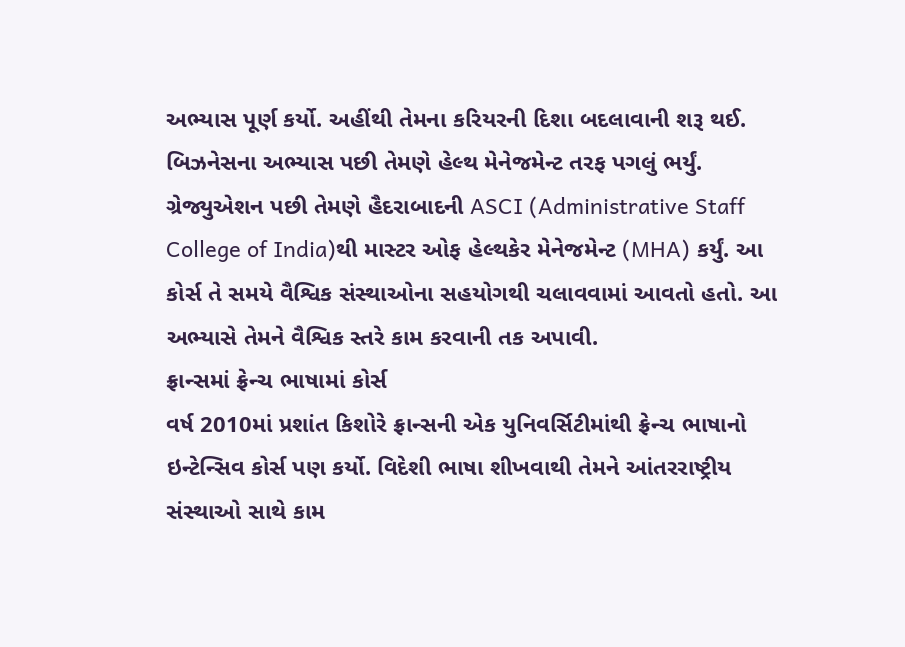અભ્યાસ પૂર્ણ કર્યો. અહીંથી તેમના કરિયરની દિશા બદલાવાની શરૂ થઈ. બિઝનેસના અભ્યાસ પછી તેમણે હેલ્થ મેનેજમેન્ટ તરફ પગલું ભર્યું. ગ્રેજ્યુએશન પછી તેમણે હૈદરાબાદની ASCI (Administrative Staff College of India)થી માસ્ટર ઓફ હેલ્થકેર મેનેજમેન્ટ (MHA) કર્યું. આ કોર્સ તે સમયે વૈશ્વિક સંસ્થાઓના સહયોગથી ચલાવવામાં આવતો હતો. આ અભ્યાસે તેમને વૈશ્વિક સ્તરે કામ કરવાની તક અપાવી.
ફ્રાન્સમાં ફ્રેન્ચ ભાષામાં કોર્સ
વર્ષ 2010માં પ્રશાંત કિશોરે ફ્રાન્સની એક યુનિવર્સિટીમાંથી ફ્રેન્ચ ભાષાનો ઇન્ટેન્સિવ કોર્સ પણ કર્યો. વિદેશી ભાષા શીખવાથી તેમને આંતરરાષ્ટ્રીય સંસ્થાઓ સાથે કામ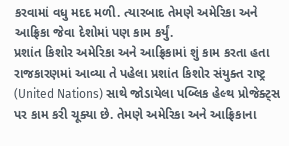કરવામાં વધુ મદદ મળી. ત્યારબાદ તેમણે અમેરિકા અને આફ્રિકા જેવા દેશોમાં પણ કામ કર્યું.
પ્રશાંત કિશોર અમેરિકા અને આફ્રિકામાં શું કામ કરતા હતા
રાજકારણમાં આવ્યા તે પહેલા પ્રશાંત કિશોર સંયુક્ત રાષ્ટ્ર (United Nations) સાથે જોડાયેલા પબ્લિક હેલ્થ પ્રોજેક્ટ્સ પર કામ કરી ચૂક્યા છે. તેમણે અમેરિકા અને આફ્રિકાના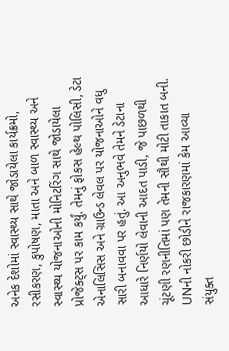અનેક દેશોમાં સ્વાસ્થ્ય સાથે જોડાયેલા કાર્યક્રમો, રસીકરણ, કુપોષણ, માતા અને બાળ સ્વાસ્થ્ય અને સ્વાસ્થ્ય યોજનાઓની મોનિટરિંગ સાથે જોડાયેલા પ્રોજેક્ટ્સ પર કામ કર્યું. તેમનું ફોકસ હેલ્થ પોલિસી, ડેટા એનાલિસિસ અને ગ્રાઉન્ડ લેવલ પર યોજનાઓને વધુ સારી બનાવવા પર હતું. આ અનુભવે તેમને ડેટાના આધારે નિર્ણયો લેવાની આદત પાડી, જે પાછળથી ચૂંટણી રણનીતિમાં પણ તેમની સૌથી મોટી તાકાત બની.
UNની નોકરી છોડીને રાજકારણમાં કેમ આવ્યા
સંયુક્ત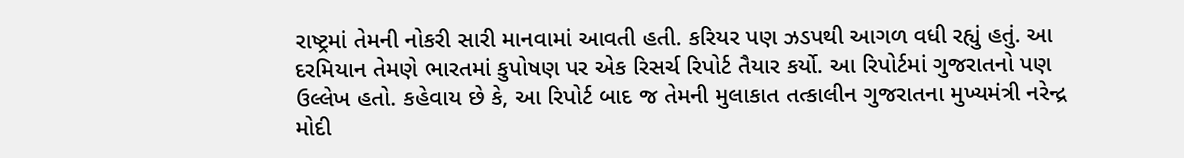રાષ્ટ્રમાં તેમની નોકરી સારી માનવામાં આવતી હતી. કરિયર પણ ઝડપથી આગળ વધી રહ્યું હતું. આ દરમિયાન તેમણે ભારતમાં કુપોષણ પર એક રિસર્ચ રિપોર્ટ તૈયાર કર્યો. આ રિપોર્ટમાં ગુજરાતનો પણ ઉલ્લેખ હતો. કહેવાય છે કે, આ રિપોર્ટ બાદ જ તેમની મુલાકાત તત્કાલીન ગુજરાતના મુખ્યમંત્રી નરેન્દ્ર મોદી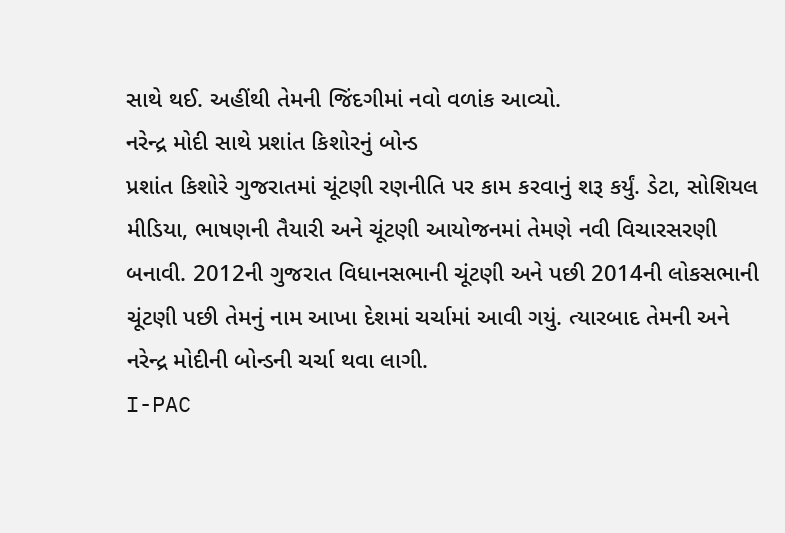સાથે થઈ. અહીંથી તેમની જિંદગીમાં નવો વળાંક આવ્યો.
નરેન્દ્ર મોદી સાથે પ્રશાંત કિશોરનું બોન્ડ
પ્રશાંત કિશોરે ગુજરાતમાં ચૂંટણી રણનીતિ પર કામ કરવાનું શરૂ કર્યું. ડેટા, સોશિયલ મીડિયા, ભાષણની તૈયારી અને ચૂંટણી આયોજનમાં તેમણે નવી વિચારસરણી બનાવી. 2012ની ગુજરાત વિધાનસભાની ચૂંટણી અને પછી 2014ની લોકસભાની ચૂંટણી પછી તેમનું નામ આખા દેશમાં ચર્ચામાં આવી ગયું. ત્યારબાદ તેમની અને નરેન્દ્ર મોદીની બોન્ડની ચર્ચા થવા લાગી.
I-PAC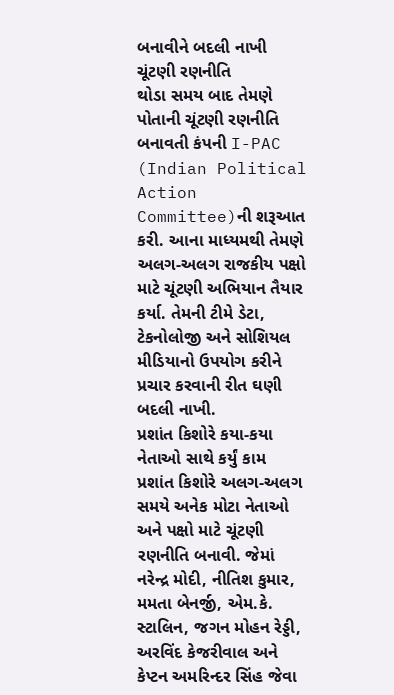બનાવીને બદલી નાખી ચૂંટણી રણનીતિ
થોડા સમય બાદ તેમણે પોતાની ચૂંટણી રણનીતિ બનાવતી કંપની I-PAC (Indian Political Action Committee)ની શરૂઆત કરી. આના માધ્યમથી તેમણે અલગ-અલગ રાજકીય પક્ષો માટે ચૂંટણી અભિયાન તૈયાર કર્યા. તેમની ટીમે ડેટા, ટેકનોલોજી અને સોશિયલ મીડિયાનો ઉપયોગ કરીને પ્રચાર કરવાની રીત ઘણી બદલી નાખી.
પ્રશાંત કિશોરે કયા-કયા નેતાઓ સાથે કર્યું કામ
પ્રશાંત કિશોરે અલગ-અલગ સમયે અનેક મોટા નેતાઓ અને પક્ષો માટે ચૂંટણી રણનીતિ બનાવી. જેમાં નરેન્દ્ર મોદી, નીતિશ કુમાર, મમતા બેનર્જી, એમ.કે. સ્ટાલિન, જગન મોહન રેડ્ડી, અરવિંદ કેજરીવાલ અને કેપ્ટન અમરિન્દર સિંહ જેવા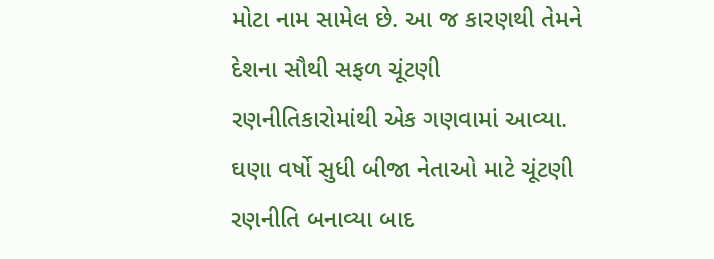મોટા નામ સામેલ છે. આ જ કારણથી તેમને દેશના સૌથી સફળ ચૂંટણી રણનીતિકારોમાંથી એક ગણવામાં આવ્યા. ઘણા વર્ષો સુધી બીજા નેતાઓ માટે ચૂંટણી રણનીતિ બનાવ્યા બાદ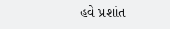હવે પ્રશાંત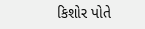કિશોર પોતે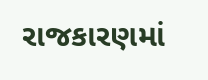રાજકારણમાં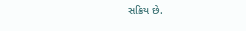સક્રિય છે.